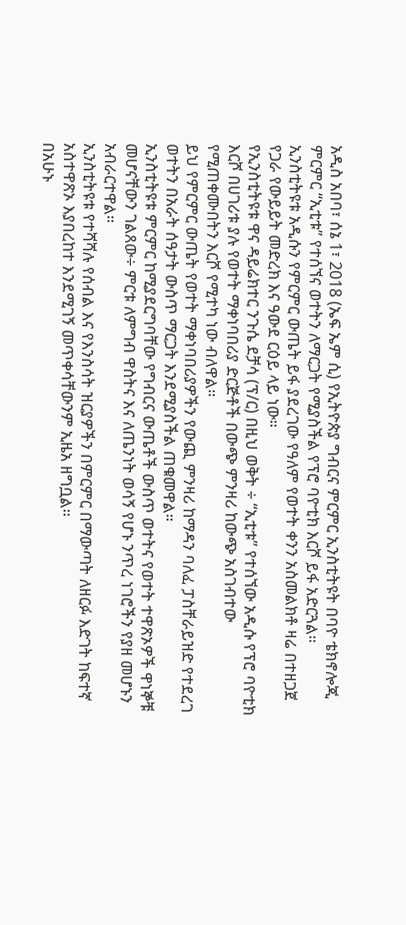አዲስ አበባ፣ ሰኔ 1፣ 2018 (ኤፍ ኤም ሲ) የኢትዮጵያ ግብርና ምርምር ኢንስቲትዩት በባዮ ቴክኖሎጂ ምርምር “ኢቲቱ” የተሰኘና ወተትን ለማርጋት የሚያስችል የፕሮ ባዮቲክ እርሾ ይፋ አድርጓል።
ኢንስቲትዩቱ አዲሱን የምርምር ውጤት ይፋ ያደረገው የዓለም የወተት ቀንን አስመልክቶ ዛሬ በተዘጋጀ የጋራ የውይይት መድረክ እና ዓውደ ርዕይ ላይ ነው።
የኢንስቲትዩቱ ዋና ዳይሬክተር ንጉሴ ደቻሳ (ፕ/ር) በዚህ ወቅት ÷ “ኢቲቱ” የተሰኘው አዲሱ የፕሮ ባዮቲክ እርሾ በሀገሪቱ ያሉ የወተት ማቀነባበሪያ ድርጅቶች በውጭ ምንዛሪ ከውጭ አስገብተው የሚጠቀሙበትን እርሾ የሚተካ ነው ብለዋል።
ይህ የምርምር ውጤት የወተት ማቀነባበሪያዎችን የውጪ ምንዛሪ ከማዳን ባለፈ ፓስቸራይዝድ የተደረገ ወተትን በአራት ሰዓታት ውስጥ ማርጋት እንደሚያስችል ጠቁመዋል።
ኢንስቲትዩቱ ምርምር ከሚያደርግባቸው የግብርና ውጤቶች ውስጥ ወተትና የወተት ተዋጽኦዎች ዋነኞቹ መሆናቸውን ገልጸው÷ ምርቱ ለምግብ ዋስትና እና ለጤንነት ወሳኝ የሆኑ ንጥረ ነገሮችን የያዘ መሆኑን አብራርተዋል።
ኢንስቲትዩቱ የተሻሻሉ የሰብል እና የእንስሳት ዝርያዎችን በምርምር በማውጣት ለዘርፉ እድገት ከፍተኛ አስተዋጽኦ እያበረከተ እንደሚገኝ መጥቀሳቸውንም ኢዜአ ዘግቧል፡፡
በአሁኑ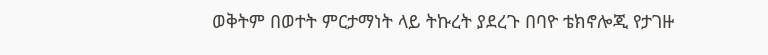ወቅትም በወተት ምርታማነት ላይ ትኩረት ያደረጉ በባዮ ቴክኖሎጂ የታገዙ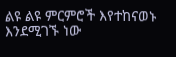ልዩ ልዩ ምርምሮች እየተከናወኑ እንደሚገኙ ነው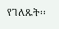የገለጹት፡፡